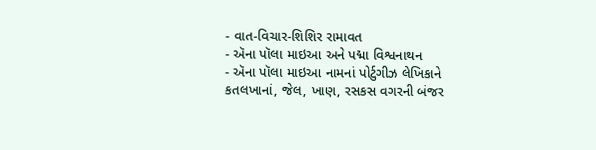- વાત-વિચાર-શિશિર રામાવત
- ઍના પૉલા માઇઆ અને પદ્મા વિશ્વનાથન
- ઍના પૉલા માઇઆ નામનાં પોર્ટુગીઝ લેખિકાને કતલખાનાં, જેલ, ખાણ, રસકસ વગરની બંજર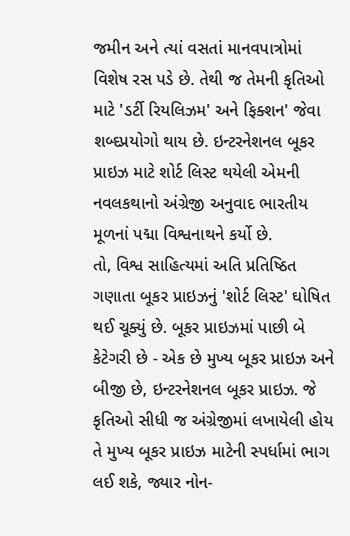જમીન અને ત્યાં વસતાં માનવપાત્રોમાં વિશેષ રસ પડે છે. તેથી જ તેમની કૃતિઓ માટે 'ડર્ટી રિયલિઝમ' અને ફિક્શન' જેવા શબ્દપ્રયોગો થાય છે. ઇન્ટરનેશનલ બૂકર પ્રાઇઝ માટે શોર્ટ લિસ્ટ થયેલી એમની નવલકથાનો અંગ્રેજી અનુવાદ ભારતીય મૂળનાં પદ્મા વિશ્વનાથને કર્યો છે.
તો, વિશ્વ સાહિત્યમાં અતિ પ્રતિષ્ઠિત ગણાતા બૂકર પ્રાઇઝનું 'શોર્ટ લિસ્ટ' ઘોષિત થઈ ચૂક્યું છે. બૂકર પ્રાઇઝમાં પાછી બે કેટેગરી છે - એક છે મુખ્ય બૂકર પ્રાઇઝ અને બીજી છે, ઇન્ટરનેશનલ બૂકર પ્રાઇઝ. જે કૃતિઓ સીધી જ અંગ્રેજીમાં લખાયેલી હોય તે મુખ્ય બૂકર પ્રાઇઝ માટેની સ્પર્ધામાં ભાગ લઈ શકે, જ્યાર નોન-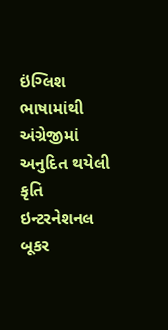ઇંગ્લિશ ભાષામાંથી અંગ્રેજીમાં અનુદિત થયેલી કૃતિ ઇન્ટરનેશનલ બૂકર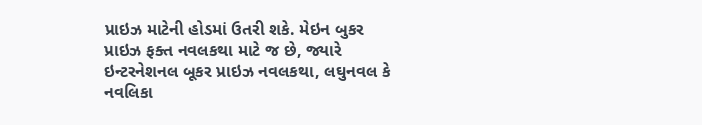પ્રાઇઝ માટેની હોડમાં ઉતરી શકે. મેઇન બુકર પ્રાઇઝ ફક્ત નવલકથા માટે જ છે, જ્યારે ઇન્ટરનેશનલ બૂકર પ્રાઇઝ નવલકથા, લઘુનવલ કે નવલિકા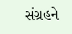સંગ્રહને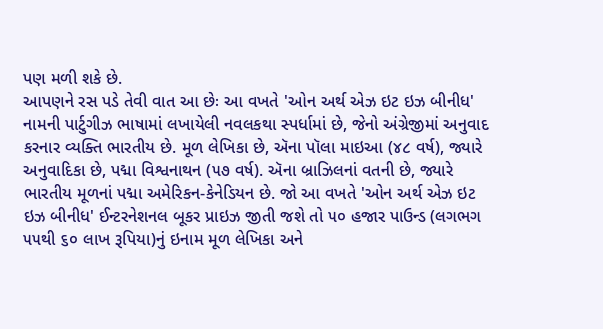પણ મળી શકે છે.
આપણને રસ પડે તેવી વાત આ છેઃ આ વખતે 'ઓન અર્થ એઝ ઇટ ઇઝ બીનીધ' નામની પાર્ટુગીઝ ભાષામાં લખાયેલી નવલકથા સ્પર્ધામાં છે, જેનો અંગ્રેજીમાં અનુવાદ કરનાર વ્યક્તિ ભારતીય છે. મૂળ લેખિકા છે, ઍના પૉલા માઇઆ (૪૮ વર્ષ), જ્યારે અનુવાદિકા છે, પદ્મા વિશ્વનાથન (૫૭ વર્ષ). ઍના બ્રાઝિલનાં વતની છે, જ્યારે ભારતીય મૂળનાં પદ્મા અમેરિકન-કેનેડિયન છે. જો આ વખતે 'ઓન અર્થ એઝ ઇટ ઇઝ બીનીધ' ઈન્ટરનેશનલ બૂકર પ્રાઇઝ જીતી જશે તો ૫૦ હજાર પાઉન્ડ (લગભગ ૫૫થી ૬૦ લાખ રૂપિયા)નું ઇનામ મૂળ લેખિકા અને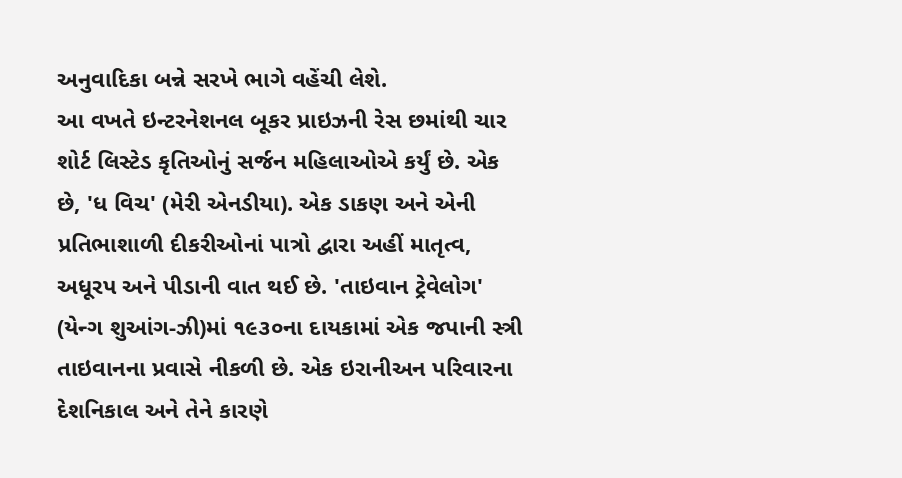અનુવાદિકા બન્ને સરખે ભાગે વહેંચી લેશે.
આ વખતે ઇન્ટરનેશનલ બૂકર પ્રાઇઝની રેસ છમાંથી ચાર શોર્ટ લિસ્ટેડ કૃતિઓનું સર્જન મહિલાઓએ કર્યું છે. એક છે, 'ધ વિચ' (મેરી એનડીયા). એક ડાકણ અને એની પ્રતિભાશાળી દીકરીઓનાં પાત્રો દ્વારા અહીં માતૃત્વ, અધૂરપ અને પીડાની વાત થઈ છે. 'તાઇવાન ટ્રેવેલોગ' (યેન્ગ શુઆંગ-ઝી)માં ૧૯૩૦ના દાયકામાં એક જપાની સ્ત્રી તાઇવાનના પ્રવાસે નીકળી છે. એક ઇરાનીઅન પરિવારના દેશનિકાલ અને તેને કારણે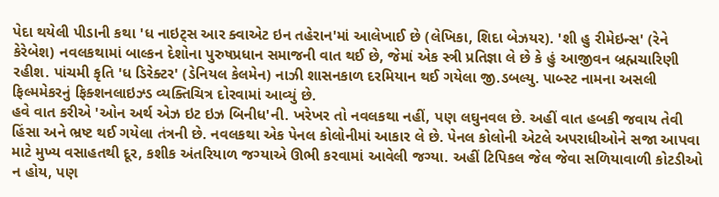પેદા થયેલી પીડાની કથા 'ધ નાઇટ્સ આર ક્વાએટ ઇન તહેરાન'માં આલેખાઈ છે (લેખિકા, શિદા બેઝયર). 'શી હુ રીમેઇન્સ' (રેને કેરેબેશ) નવલકથામાં બાલ્કન દેશોના પુરુષપ્રધાન સમાજની વાત થઈ છે, જેમાં એક સ્ત્રી પ્રતિજ્ઞા લે છે કે હું આજીવન બ્રહ્મચારિણી રહીશ. પાંચમી કૃતિ 'ધ ડિરેક્ટર' (ડેનિયલ કેલમેન) નાઝી શાસનકાળ દરમિયાન થઈ ગયેલા જી.ડબલ્યુ. પાબ્સ્ટ નામના અસલી ફિલ્મમેકરનું ફિક્શનલાઇઝ્ડ વ્યક્તિચિત્ર દોરવામાં આવ્યું છે.
હવે વાત કરીએ 'ઓન અર્થ એઝ ઇટ ઇઝ બિનીધ'ની. ખરેખર તો નવલકથા નહીં, પણ લઘુનવલ છે. અહીં વાત હબકી જવાય તેવી હિંસા અને ભ્રષ્ટ થઈ ગયેલા તંત્રની છે. નવલકથા એક પેનલ કોલોનીમાં આકાર લે છે. પેનલ કોલોની એટલે અપરાધીઓને સજા આપવા માટે મુખ્ય વસાહતથી દૂર, કશીક અંતરિયાળ જગ્યાએ ઊભી કરવામાં આવેલી જગ્યા. અહીં ટિપિકલ જેલ જેવા સળિયાવાળી કોટડીઓ ન હોય, પણ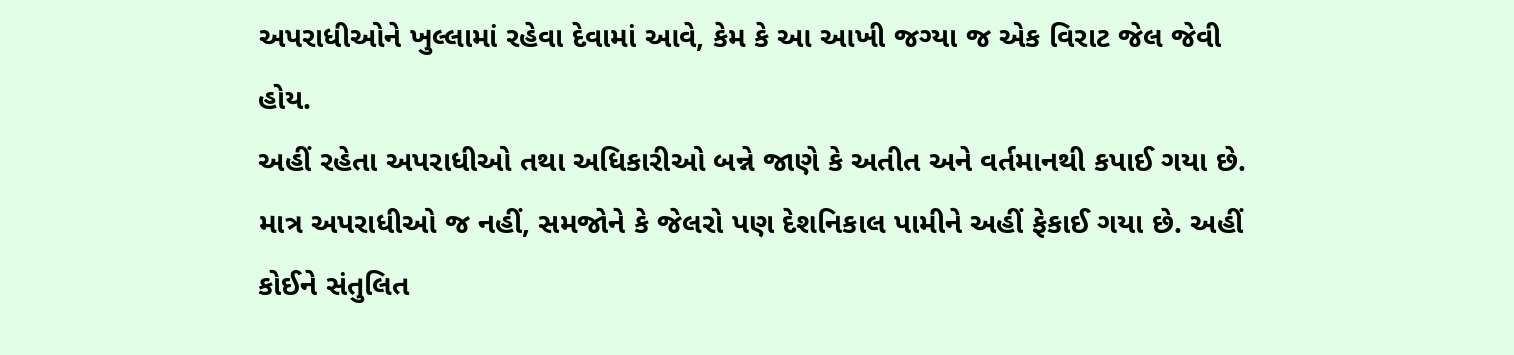અપરાધીઓને ખુલ્લામાં રહેવા દેવામાં આવે, કેમ કે આ આખી જગ્યા જ એક વિરાટ જેલ જેવી હોય.
અહીં રહેતા અપરાધીઓ તથા અધિકારીઓ બન્ને જાણે કે અતીત અને વર્તમાનથી કપાઈ ગયા છે. માત્ર અપરાધીઓ જ નહીં, સમજોને કે જેલરો પણ દેશનિકાલ પામીને અહીં ફેકાઈ ગયા છે. અહીં કોઈને સંતુલિત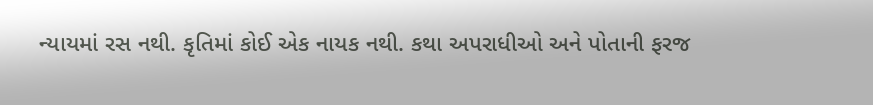ન્યાયમાં રસ નથી. કૃતિમાં કોઈ એક નાયક નથી. કથા અપરાધીઓ અને પોતાની ફરજ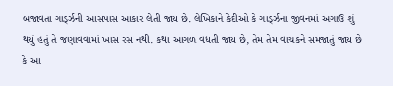બજાવતા ગાર્ડ્ઝની આસપાસ આકાર લેતી જાય છે. લેખિકાને કેદીઓ કે ગાર્ડ્ઝના જીવનમાં અગાઉ શું થયું હતું તે જણાવવામાં ખાસ રસ નથી. કથા આગળ વધતી જાય છે, તેમ તેમ વાચકને સમજાતું જાય છે કે આ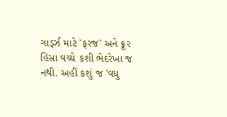ગાર્ડ્ઝ માટે 'ફરજ' અને ક્રૂર હિંસા વચ્ચે કશી ભેદરેખા જ નથી. અહીં કશું જ 'વધુ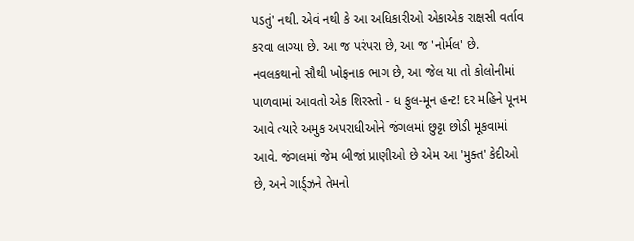પડતું' નથી. એવં નથી કે આ અધિકારીઓ એકાએક રાક્ષસી વર્તાવ કરવા લાગ્યા છે. આ જ પરંપરા છે, આ જ 'નોર્મલ' છે.
નવલકથાનો સૌથી ખોફનાક ભાગ છે, આ જેલ યા તો કોલોનીમાં પાળવામાં આવતો એક શિરસ્તો - ધ ફુલ-મૂન હન્ટ! દર મહિને પૂનમ આવે ત્યારે અમુક અપરાધીઓને જંગલમાં છુટ્ટા છોડી મૂકવામાં આવે. જંગલમાં જેમ બીજાં પ્રાણીઓ છે એમ આ 'મુક્ત' કેદીઓ છે, અને ગાર્ડ્ઝને તેમનો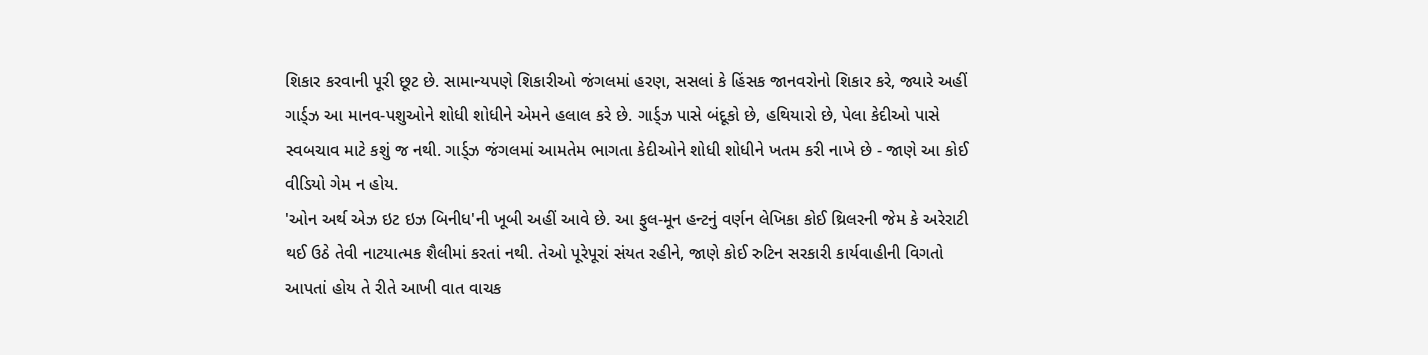શિકાર કરવાની પૂરી છૂટ છે. સામાન્યપણે શિકારીઓ જંગલમાં હરણ, સસલાં કે હિંસક જાનવરોનો શિકાર કરે, જ્યારે અહીં ગાર્ડ્ઝ આ માનવ-પશુઓને શોધી શોધીને એમને હલાલ કરે છે. ગાર્ડ્ઝ પાસે બંદૂકો છે, હથિયારો છે, પેલા કેદીઓ પાસે સ્વબચાવ માટે કશું જ નથી. ગાર્ડ્ઝ જંગલમાં આમતેમ ભાગતા કેદીઓને શોધી શોધીને ખતમ કરી નાખે છે - જાણે આ કોઈ વીડિયો ગેમ ન હોય.
'ઓન અર્થ એઝ ઇટ ઇઝ બિનીધ'ની ખૂબી અહીં આવે છે. આ ફુલ-મૂન હન્ટનું વર્ણન લેખિકા કોઈ થ્રિલરની જેમ કે અરેરાટી થઈ ઉઠે તેવી નાટયાત્મક શૈલીમાં કરતાં નથી. તેઓ પૂરેપૂરાં સંયત રહીને, જાણે કોઈ રુટિન સરકારી કાર્યવાહીની વિગતો આપતાં હોય તે રીતે આખી વાત વાચક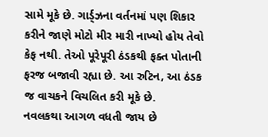સામે મૂકે છે. ગાર્ડ્ઝના વર્તનમાં પણ શિકાર કરીને જાણે મોટો મીર મારી નાખ્યો હોય તેવો કેફ નથી. તેઓ પૂરેપૂરી ઠંડકથી ફક્ત પોતાની ફરજ બજાવી રહ્યા છે. આ રુટિન, આ ઠંડક જ વાચકને વિચલિત કરી મૂકે છે.
નવલકથા આગળ વધતી જાય છે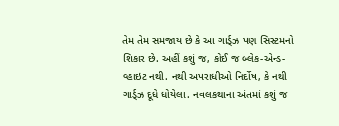તેમ તેમ સમજાય છે કે આ ગાર્ડ્ઝ પણ સિસ્ટમનો શિકાર છે. અહીં કશું જ, કોઈ જ બ્લેક-એન્ડ-વ્હાઇટ નથી. નથી અપરાધીઓ નિર્દોષ, કે નથી ગાર્ડ્ઝ દૂધે ધોયેલા. નવલકથાના અંતમાં કશું જ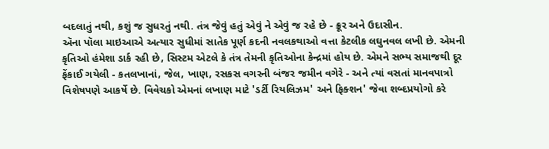બદલાતું નથી, કશું જ સુધરતું નથી. તંત્ર જેવું હતું એવું ને એવું જ રહે છે - ક્રૂર અને ઉદાસીન.
ઍના પૉલા માઇઆએ અત્યાર સુધીમાં સાતેક પૂર્ણ કદની નવલકથાઓ વત્તા કેટલીક લઘુનવલ લખી છે. એમની કૃતિઓ હંમેશા ડાર્ક રહી છે, સિસ્ટમ એટલે કે તંત્ર તેમની કૃતિઓના કેન્દ્રમાં હોય છે. એમને સભ્ય સમાજથી દૂર ફેંકાઈ ગયેલી - કતલખાનાં, જેલ, ખાણ, રસકસ વગરની બંજર જમીન વગેરે - અને ત્યાં વસતાં માનવપાત્રો વિશેષપણે આકર્ષે છે. વિવેચકો એમનાં લખાણ માટે 'ડર્ટી રિયલિઝમ' અને ફિક્શન' જેવા શબ્દપ્રયોગો કરે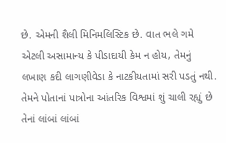છે. એમની શૈલી મિનિમલિસ્ટિક છે. વાત ભલે ગમે એટલી અસામાન્ય કે પીડાદાયી કેમ ન હોય, તેમનું લખાણ કદી લાગણીવેડા કે નાટકીયતામાં સરી પડતું નથી. તેમને પોતાનાં પાત્રોના આંતરિક વિશ્વમાં શું ચાલી રહ્યું છે તેનાં લાંબાં લાંબાં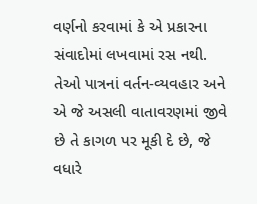વર્ણનો કરવામાં કે એ પ્રકારના સંવાદોમાં લખવામાં રસ નથી. તેઓ પાત્રનાં વર્તન-વ્યવહાર અને એ જે અસલી વાતાવરણમાં જીવે છે તે કાગળ પર મૂકી દે છે, જે વધારે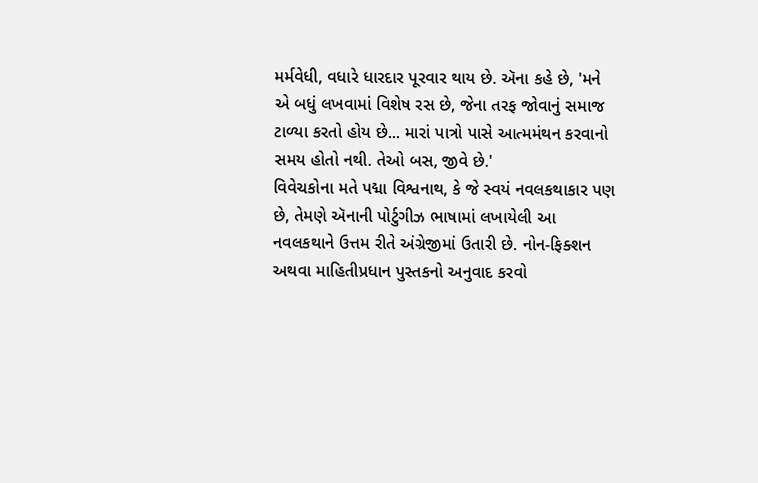મર્મવેધી, વધારે ધારદાર પૂરવાર થાય છે. ઍના કહે છે, 'મને એ બધું લખવામાં વિશેષ રસ છે, જેના તરફ જોવાનું સમાજ ટાળ્યા કરતો હોય છે... મારાં પાત્રો પાસે આત્મમંથન કરવાનો સમય હોતો નથી. તેઓ બસ, જીવે છે.'
વિવેચકોના મતે પદ્મા વિશ્વનાથ, કે જે સ્વયં નવલકથાકાર પણ છે, તેમણે ઍનાની પોર્ટુગીઝ ભાષામાં લખાયેલી આ નવલકથાને ઉત્તમ રીતે અંગ્રેજીમાં ઉતારી છે. નોન-ફિક્શન અથવા માહિતીપ્રધાન પુસ્તકનો અનુવાદ કરવો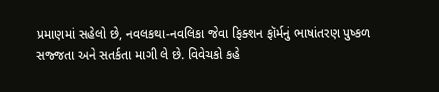પ્રમાણમાં સહેલો છે, નવલકથા-નવલિકા જેવા ફિક્શન ફૉર્મનું ભાષાંતરણ પુષ્કળ સજ્જતા અને સતર્કતા માગી લે છે. વિવેચકો કહે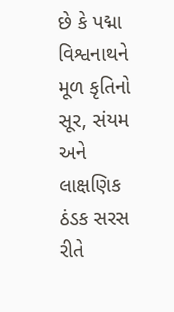છે કે પદ્મા વિશ્વનાથને મૂળ કૃતિનો સૂર, સંયમ અને લાક્ષણિક ઠંડક સરસ રીતે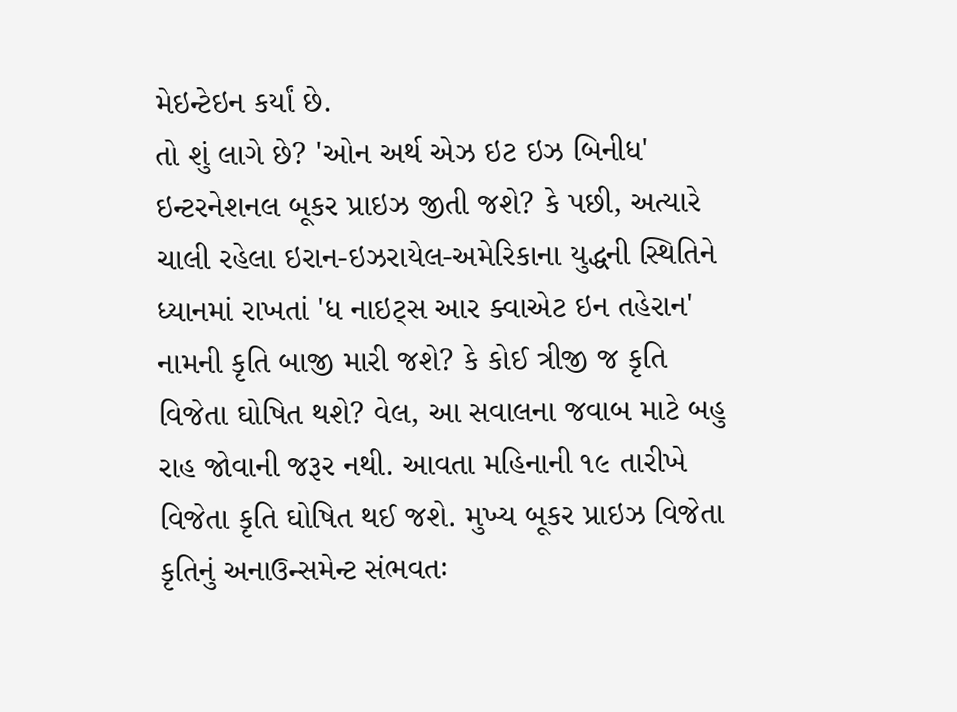મેઇન્ટેઇન કર્યાં છે.
તો શું લાગે છે? 'ઓન અર્થ એઝ ઇટ ઇઝ બિનીધ' ઇન્ટરનેશનલ બૂકર પ્રાઇઝ જીતી જશે? કે પછી, અત્યારે ચાલી રહેલા ઇરાન-ઇઝરાયેલ-અમેરિકાના યુદ્ધની સ્થિતિને ધ્યાનમાં રાખતાં 'ધ નાઇટ્સ આર ક્વાએટ ઇન તહેરાન' નામની કૃતિ બાજી મારી જશે? કે કોઈ ત્રીજી જ કૃતિ વિજેતા ઘોષિત થશે? વેલ, આ સવાલના જવાબ માટે બહુ રાહ જોવાની જરૂર નથી. આવતા મહિનાની ૧૯ તારીખે વિજેતા કૃતિ ઘોષિત થઈ જશે. મુખ્ય બૂકર પ્રાઇઝ વિજેતા કૃતિનું અનાઉન્સમેન્ટ સંભવતઃ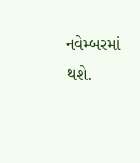નવેમ્બરમાં થશે.